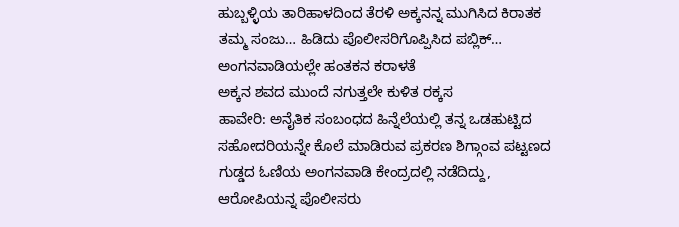ಹುಬ್ಬಳ್ಳಿಯ ತಾರಿಹಾಳದಿಂದ ತೆರಳಿ ಅಕ್ಕನನ್ನ ಮುಗಿಸಿದ ಕಿರಾತಕ ತಮ್ಮ ಸಂಜು… ಹಿಡಿದು ಪೊಲೀಸರಿಗೊಪ್ಪಿಸಿದ ಪಬ್ಲಿಕ್…
ಅಂಗನವಾಡಿಯಲ್ಲೇ ಹಂತಕನ ಕರಾಳತೆ
ಅಕ್ಕನ ಶವದ ಮುಂದೆ ನಗುತ್ತಲೇ ಕುಳಿತ ರಕ್ಕಸ
ಹಾವೇರಿ: ಅನೈತಿಕ ಸಂಬಂಧದ ಹಿನ್ನೆಲೆಯಲ್ಲಿ ತನ್ನ ಒಡಹುಟ್ಟಿದ ಸಹೋದರಿಯನ್ನೇ ಕೊಲೆ ಮಾಡಿರುವ ಪ್ರಕರಣ ಶಿಗ್ಗಾಂವ ಪಟ್ಟಣದ ಗುಡ್ಡದ ಓಣಿಯ ಅಂಗನವಾಡಿ ಕೇಂದ್ರದಲ್ಲಿ ನಡೆದಿದ್ದು, ಆರೋಪಿಯನ್ನ ಪೊಲೀಸರು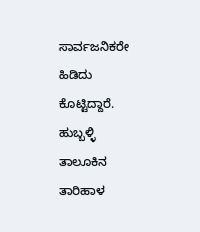ಸಾರ್ವಜನಿಕರೇ ಹಿಡಿದು ಕೊಟ್ಟಿದ್ದಾರೆ.
ಹುಬ್ಬಳ್ಳಿ ತಾಲೂಕಿನ ತಾರಿಹಾಳ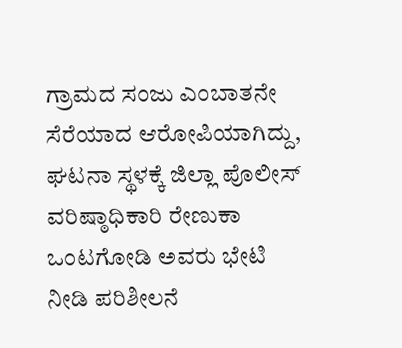ಗ್ರಾಮದ ಸಂಜು ಎಂಬಾತನೇ ಸೆರೆಯಾದ ಆರೋಪಿಯಾಗಿದ್ದು, ಘಟನಾ ಸ್ಥಳಕ್ಕೆ ಜಿಲ್ಲಾ ಪೊಲೀಸ್ ವರಿಷ್ಠಾಧಿಕಾರಿ ರೇಣುಕಾ ಒಂಟಗೋಡಿ ಅವರು ಭೇಟಿ ನೀಡಿ ಪರಿಶೀಲನೆ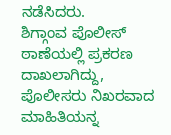ನಡೆಸಿದರು.
ಶಿಗ್ಗಾಂವ ಪೊಲೀಸ್ ಠಾಣೆಯಲ್ಲಿ ಪ್ರಕರಣ ದಾಖಲಾಗಿದ್ದು, ಪೊಲೀಸರು ನಿಖರವಾದ ಮಾಹಿತಿಯನ್ನ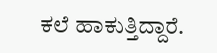ಕಲೆ ಹಾಕುತ್ತಿದ್ದಾರೆ.